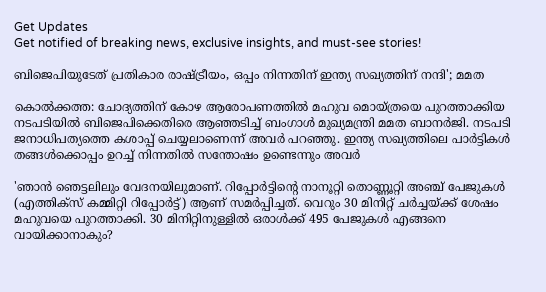Get Updates
Get notified of breaking news, exclusive insights, and must-see stories!

ബിജെപിയുടേത് പ്രതികാര രാഷ്ട്രീയം, ഒപ്പം നിന്നതിന് ഇന്ത്യ സഖ്യത്തിന് നന്ദി'; മമത

കൊല്‍ക്കത്ത: ചോദ്യത്തിന് കോഴ ആരോപണത്തില്‍ മഹുവ മൊയ്ത്രയെ പുറത്താക്കിയ നടപടിയിൽ ബിജെപിക്കെതിരെ ആഞ്ഞടിച്ച് ബംഗാൾ മുഖ്യമന്ത്രി മമത ബാനർജി. നടപടി ജനാധിപത്യത്തെ കശാപ്പ് ചെയ്യലാണെന്ന് അവർ പറഞ്ഞു. ഇന്ത്യ സഖ്യത്തിലെ പാർട്ടികൾ തങ്ങൾക്കൊപ്പം ഉറച്ച് നിന്നതിൽ സന്തോഷം ഉണ്ടെന്നും അവർ

'ഞാൻ ഞെട്ടലിലും വേദനയിലുമാണ്. റിപ്പോർട്ടിന്റെ നാനൂറ്റി തൊണ്ണൂറ്റി അഞ്ച് പേജുകൾ (എത്തിക്‌സ് കമ്മിറ്റി റിപ്പോർട്ട്) ആണ് സമർപ്പിച്ചത്. വെറും 30 മിനിറ്റ് ചർച്ചയ്ക്ക് ശേഷം മഹുവയെ പുറത്താക്കി. 30 മിനിറ്റിനുള്ളിൽ ഒരാൾക്ക് 495 പേജുകൾ എങ്ങനെ വായിക്കാനാകും?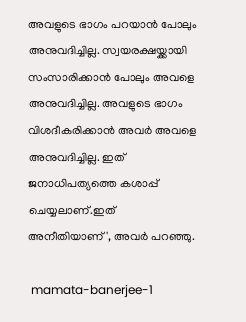അവളുടെ ഭാഗം പറയാൻ പോലും അനുവദിച്ചില്ല. സ്വയരക്ഷയ്ക്കായി സംസാരിക്കാൻ പോലും അവളെ അനുവദിച്ചില്ല. അവളുടെ ഭാഗം വിശദീകരിക്കാൻ അവർ അവളെ അനുവദിച്ചില്ല. ഇത് ജനാധിപത്യത്തെ കശാപ്പ് ചെയ്യലാണ്.ഇത് അനീതിയാണ്', അവർ പറഞ്ഞു.

 mamata-banerjee-1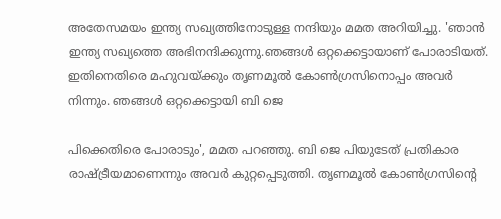അതേസമയം ഇന്ത്യ സഖ്യത്തിനോടുള്ള നന്ദിയും മമത അറിയിച്ചു. 'ഞാൻ ഇന്ത്യ സഖ്യത്തെ അഭിനന്ദിക്കുന്നു.ഞങ്ങൾ ഒറ്റക്കെട്ടായാണ് പോരാടിയത്. ഇതിനെതിരെ മഹുവയ്ക്കും തൃണമൂൽ കോൺഗ്രസിനൊപ്പം അവർ നിന്നും. ഞങ്ങൾ ഒറ്റക്കെട്ടായി ബി ജെ

പിക്കെതിരെ പോരാടും', മമത പറഞ്ഞു. ബി ജെ പിയുടേത് പ്രതികാര രാഷ്ട്രീയമാണെന്നും അവർ കുറ്റപ്പെടുത്തി. തൃണമൂൽ കോൺഗ്രസിന്റെ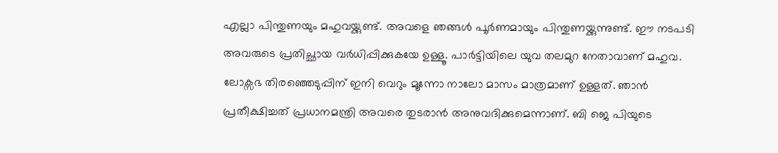എല്ലാ പിന്തുണയും മഹുവയ്ക്കുണ്ട്. അവളെ ഞങ്ങൾ പൂർണമായും പിന്തുണയ്ക്കുന്നുണ്ട്. ഈ നടപടി അവരുടെ പ്രതിച്ഛായ വർധിപ്പിക്കുകയേ ഉള്ളൂ. പാർട്ടിയിലെ യുവ തലമുറ നേതാവാണ് മഹുവ. ലോക്സഭ തിരഞ്ഞെടുപ്പിന് ഇനി വെറും മൂന്നോ നാലോ മാസം മാത്രമാണ് ഉള്ളത്. ഞാൻ പ്രതീക്ഷിച്ചത് പ്രധാനമന്ത്രി അവരെ തുടരാൻ അനുവദിക്കുമെന്നാണ്. ബി ജെ പിയുടെ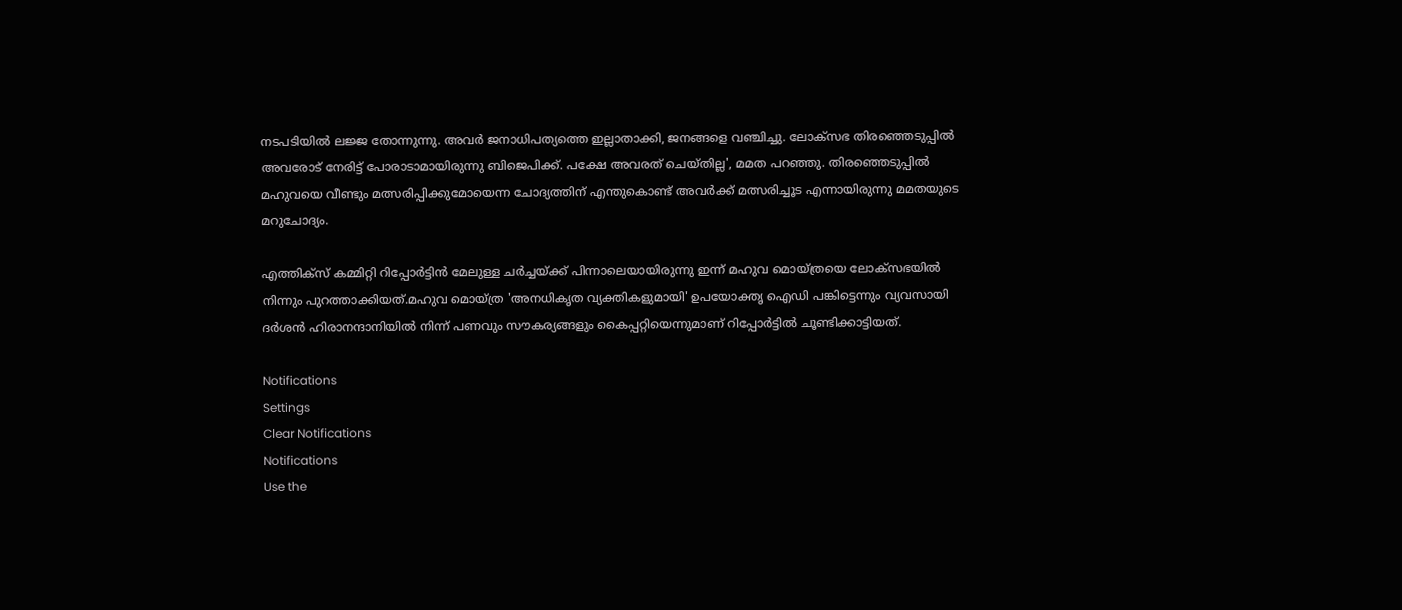നടപടിയിൽ ലജ്ജ തോന്നുന്നു. അവർ ജനാധിപത്യത്തെ ഇല്ലാതാക്കി, ജനങ്ങളെ വഞ്ചിച്ചു. ലോക്സഭ തിരഞ്ഞെടുപ്പിൽ അവരോട് നേരിട്ട് പോരാടാമായിരുന്നു ബിജെപിക്ക്. പക്ഷേ അവരത് ചെയ്തില്ല', മമത പറഞ്ഞു. തിരഞ്ഞെടുപ്പിൽ മഹുവയെ വീണ്ടും മത്സരിപ്പിക്കുമോയെന്ന ചോദ്യത്തിന് എന്തുകൊണ്ട് അവർക്ക് മത്സരിച്ചൂട എന്നായിരുന്നു മമതയുടെ മറുചോദ്യം.

എത്തിക്സ് കമ്മിറ്റി റിപ്പോർട്ടിൻ മേലുള്ള ചർച്ചയ്ക്ക് പിന്നാലെയായിരുന്നു ഇന്ന് മഹുവ മൊയ്ത്രയെ ലോക്സഭയിൽ നിന്നും പുറത്താക്കിയത്.മഹുവ മൊയ്ത്ര 'അനധികൃത വ്യക്തികളുമായി' ഉപയോക്തൃ ഐഡി പങ്കിട്ടെന്നും വ്യവസായി ദര്‍ശന്‍ ഹിരാനന്ദാനിയില്‍ നിന്ന് പണവും സൗകര്യങ്ങളും കൈപ്പറ്റിയെന്നുമാണ് റിപ്പോർട്ടിൽ ചൂണ്ടിക്കാട്ടിയത്.

Notifications
Settings
Clear Notifications
Notifications
Use the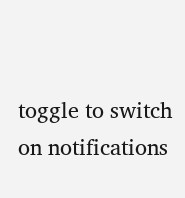toggle to switch on notifications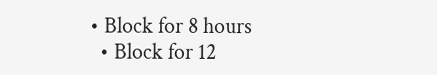• Block for 8 hours
  • Block for 12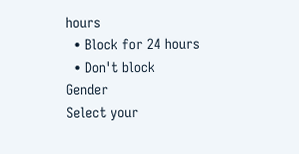hours
  • Block for 24 hours
  • Don't block
Gender
Select your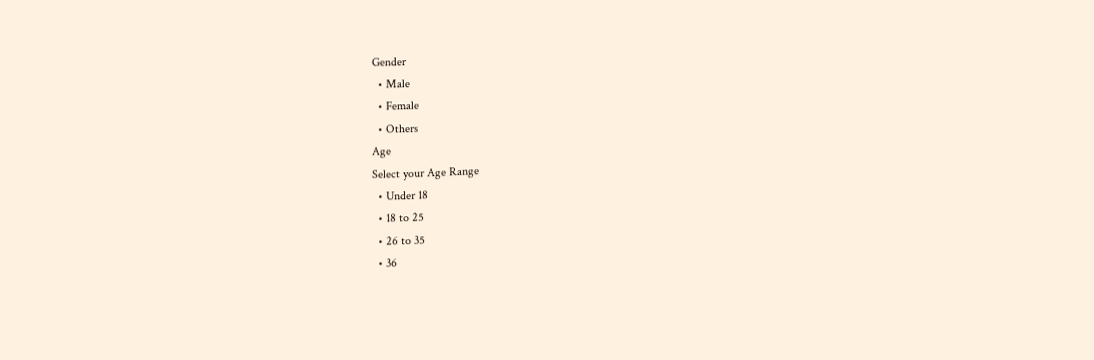Gender
  • Male
  • Female
  • Others
Age
Select your Age Range
  • Under 18
  • 18 to 25
  • 26 to 35
  • 36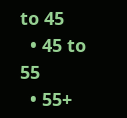to 45
  • 45 to 55
  • 55+